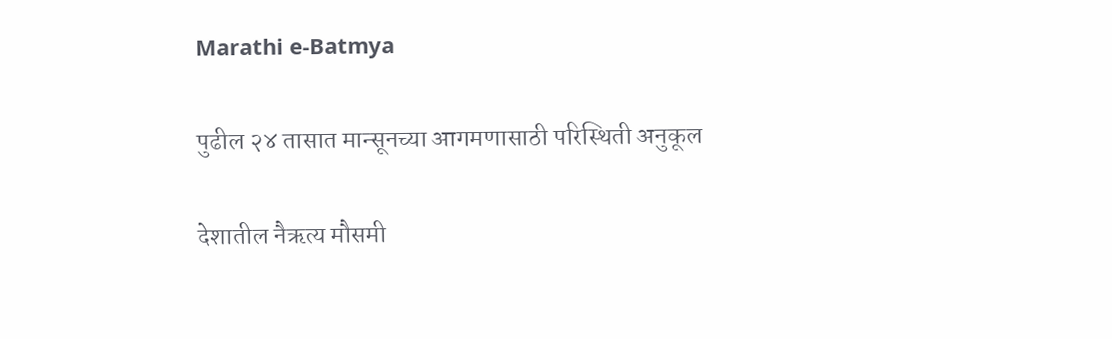Marathi e-Batmya

पुढील २४ तासात मान्सूनच्या आगमणासाठी परिस्थिती अनुकूल

देशातील नैऋत्य मौसमी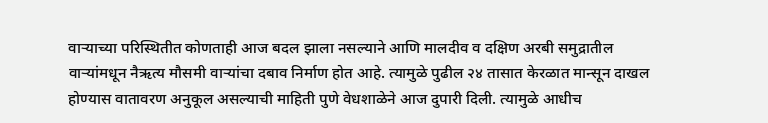वाऱ्याच्या परिस्थितीत कोणताही आज बदल झाला नसल्याने आणि मालदीव व दक्षिण अरबी समुद्रातील वाऱ्यांमधून नैऋत्य मौसमी वाऱ्यांचा दबाव निर्माण होत आहे. त्यामुळे पुढील २४ तासात केरळात मान्सून दाखल होण्यास वातावरण अनुकूल असल्याची माहिती पुणे वेधशाळेने आज दुपारी दिली. त्यामुळे आधीच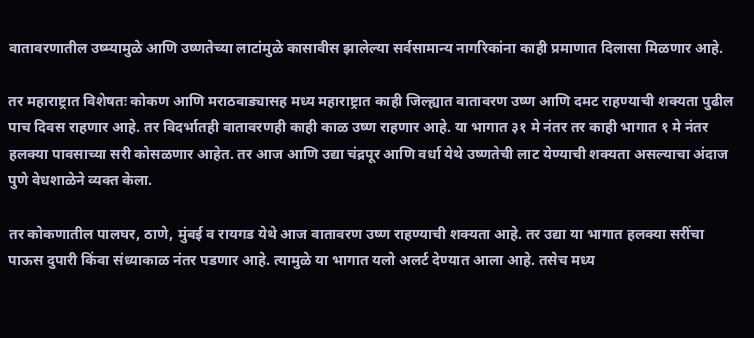वातावरणातील उष्म्यामुळे आणि उष्णतेच्या लाटांमुळे कासावीस झालेल्या सर्वसामान्य नागरिकांना काही प्रमाणात दिलासा मिळणार आहे.

तर महाराष्ट्रात विशेषतः कोकण आणि मराठवाड्यासह मध्य महाराष्ट्रात काही जिल्ह्यात वातावरण उष्ण आणि दमट राहण्याची शक्यता पुढील पाच दिवस राहणार आहे. तर विदर्भातही वातावरणही काही काळ उष्ण राहणार आहे. या भागात ३१ मे नंतर तर काही भागात १ मे नंतर हलक्या पावसाच्या सरी कोसळणार आहेत. तर आज आणि उद्या चंद्रपूर आणि वर्धा येथे उष्णतेची लाट येण्याची शक्यता असल्याचा अंदाज पुणे वेधशाळेने व्यक्त केला.

तर कोकणातील पालघर, ठाणे, मुंबई व रायगड येथे आज वातावरण उष्ण राहण्याची शक्यता आहे. तर उद्या या भागात हलक्या सरींचा पाऊस दुपारी किंवा संध्याकाळ नंतर पडणार आहे. त्यामुळे या भागात यलो अलर्ट देण्यात आला आहे. तसेच मध्य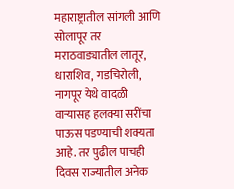महाराष्ट्रातील सांगली आणि सोलापूर तर मराठवाड्यातील लातूर, धाराशिव, गडचिरोली, नागपूर येथे वादळी वाऱ्यासह हलक्या सरींचा पाऊस पडण्याची शक्यता आहे. तर पुढील पाचही दिवस राज्यातील अनेक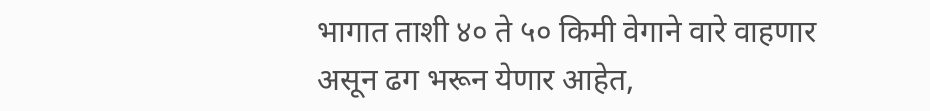भागात ताशी ४० ते ५० किमी वेगाने वारे वाहणार असून ढग भरून येणार आहेत,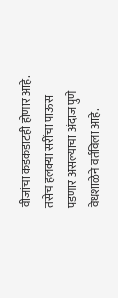वीजांचा कडकडाटही होणार आहे. तसेच हलक्या सरींचा पाऊस पडणार असल्याचा अंदाज पुणे वेधशाळेने वर्तविला आहे.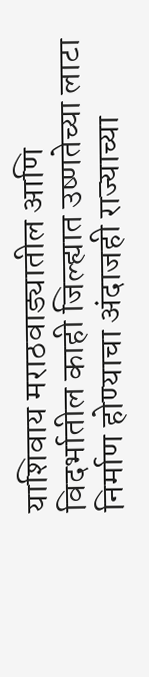याशिवाय मराठवाड्यातील आणि विदर्भातील काही जिल्ह्यात उष्णतेच्या लाटा निर्माण होण्याचा अंदाजही राज्याच्या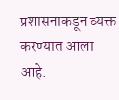प्रशासनाकडून व्यक्त करण्यात आला आहे.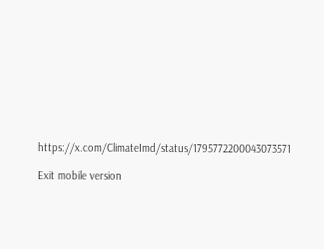https://x.com/ClimateImd/status/1795772200043073571

Exit mobile version